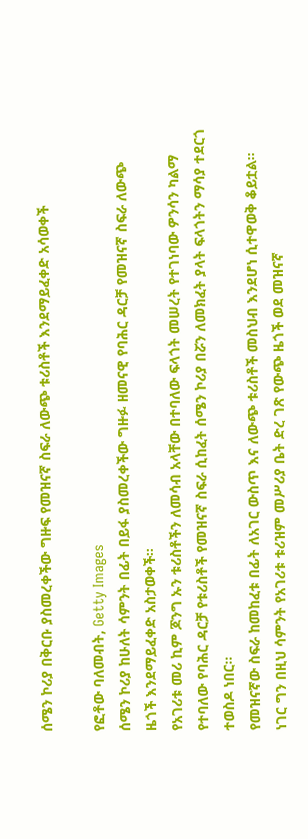ሰሜን ኮሪያ በቅርቡ ያስመረቀችው ግዙፍ የመዝናኛ ስፍራ ለውጭ ቱሪስቶች እንደማይፈቀድ አሳወቀች

የፎቶው ባለመብት, Getty Images
ሰሜን ኮሪያ ከሁለት ሳምንት በፊት በይፋ ያስመረቀችው ግዙፉ ዘመናዊ የባሕር ዳርቻ የመዝናኛ ስፍራ ለውጭ ዜጎች እንደማይፈቀድ አስታወቀች።
የአገሪቱ መሪ ኪም ጆንግ ኡን ቱሪስቶችን ለመሳብ አላቸው በተባለው ፍላጎት መሠረት የተገነባው ዎንሳን ካልማ የተባለው የባሕር ዳርቻ የቱሪስቶች የመዝናኛ ስፍራ ሲከፈት ሰሜን ኮሪያ በሯን ለመክፈት ያላት ፍላጎትን ማሳያ ተደርጎ ተወስዶ ነበር።
የመዝናኛው ስፍራ ከመከፈቱ በፊት ለአገር ውስጥ እና ለውጭ ቱሪስቶች መስህብ እንደሆነ ሲተዋወቅ ቆይቷል። ነገር ግን በዚህ ሳምንት የአገሪቱ ቱሪዝም መሥሪያ ቤት ድረ ገጽ የውጭ ዜጎች ወደ መዝናኛ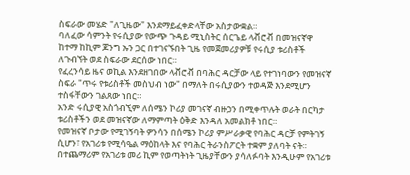ስፍራው መሄድ "ለጊዜው" እንደማይፈቀድላቸው አስታውቋል።
ባለፈው ሳምንት የሩሲያው የውጭ ጉዳይ ሚኒስትር ሰርጌይ ላቭሮቭ በመዝናኛዋ ከተማ ከኪም ጆንግ ኡን ጋር በተገናኙበት ጊዜ የመጀመሪያዎቹ የሩሲያ ቱሪስቶች ለጉብኘት ወደ ስፍራው ደርሰው ነበር።
የፈረንሳይ ዜና ወኪል እንደዘገበው ላቭሮቭ በባሕር ዳርቻው ላይ የተገነባውን የመዝናኛ ስፍራ "ጥሩ የቱሪስቶች መስህብ ነው" በማለት በሩሲያውን ተወዳጅ እንደሚሆን ተስፋቸውን ገልጸው ነበር።
አንድ ሩሲያዊ አስጎብኚም ለሰሜን ኮሪያ መገናኛ ብዙኃን በሚቀጥሉት ወራት በርካታ ቱሪስቶችን ወደ መዝናኛው ለማምጣት ዕቅድ እንዳለ አመልክቶ ነበር።
የመዝናኛ ቦታው የሚገኝባት ዎንሳን በሰሜን ኮሪያ ምሥራቃዊ የባሕር ዳርቻ የምትገኝ ሲሆን፣ የአገሪቱ የሚሳዔል ማዕከላት እና የባሕር ትራንስፖርት ተቋም ያለባት ናት። በተጨማሪም የአገሪቱ መሪ ኪም የወጣትነት ጊዜያቸውን ያሳለፉባት እንዲሁም የአገሪቱ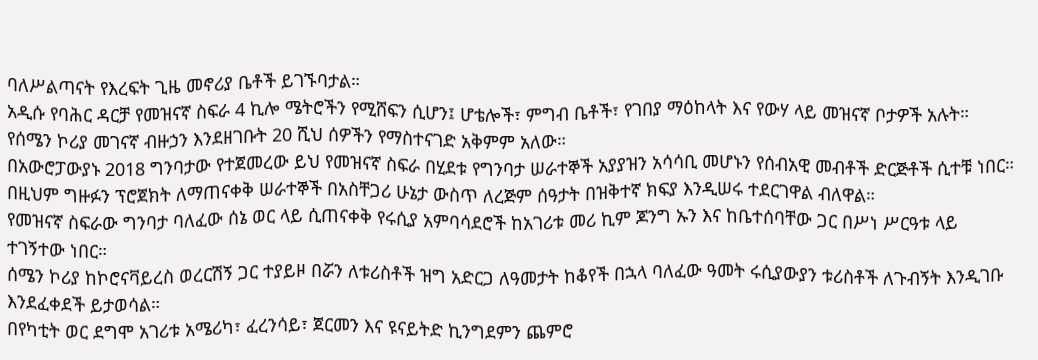ባለሥልጣናት የእረፍት ጊዜ መኖሪያ ቤቶች ይገኙባታል።
አዲሱ የባሕር ዳርቻ የመዝናኛ ስፍራ 4 ኪሎ ሜትሮችን የሚሸፍን ሲሆን፤ ሆቴሎች፣ ምግብ ቤቶች፣ የገበያ ማዕከላት እና የውሃ ላይ መዝናኛ ቦታዎች አሉት።
የሰሜን ኮሪያ መገናኛ ብዙኃን እንደዘገቡት 20 ሺህ ሰዎችን የማስተናገድ አቅምም አለው።
በአውሮፓውያኑ 2018 ግንባታው የተጀመረው ይህ የመዝናኛ ስፍራ በሂደቱ የግንባታ ሠራተኞች አያያዝን አሳሳቢ መሆኑን የሰብአዊ መብቶች ድርጅቶች ሲተቹ ነበር። በዚህም ግዙፉን ፕሮጀክት ለማጠናቀቅ ሠራተኞች በአስቸጋሪ ሁኔታ ውስጥ ለረጅም ሰዓታት በዝቅተኛ ክፍያ እንዲሠሩ ተደርገዋል ብለዋል።
የመዝናኛ ስፍራው ግንባታ ባለፈው ሰኔ ወር ላይ ሲጠናቀቅ የሩሲያ አምባሳደሮች ከአገሪቱ መሪ ኪም ጆንግ ኡን እና ከቤተሰባቸው ጋር በሥነ ሥርዓቱ ላይ ተገኝተው ነበር።
ሰሜን ኮሪያ ከኮሮናቫይረስ ወረርሽኝ ጋር ተያይዞ በሯን ለቱሪስቶች ዝግ አድርጋ ለዓመታት ከቆየች በኋላ ባለፈው ዓመት ሩሲያውያን ቱሪስቶች ለጉብኝት እንዲገቡ እንደፈቀደች ይታወሳል።
በየካቲት ወር ደግሞ አገሪቱ አሜሪካ፣ ፈረንሳይ፣ ጀርመን እና ዩናይትድ ኪንግደምን ጨምሮ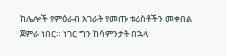ከሌሎች የምዕራብ አገራት የመጡ ቱሪስቶችን መቀበል ጀምራ ነበር። ነገር ግን ከሳምንታት በኋላ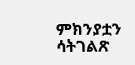ምክንያቷን ሳትገልጽ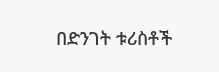በድንገት ቱሪስቶች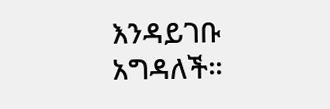እንዳይገቡ አግዳለች።